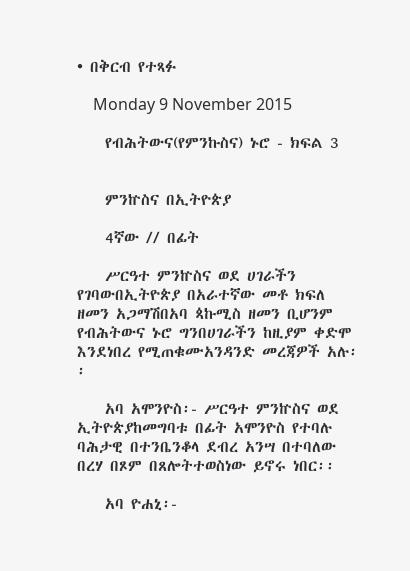• በቅርብ የተጻፉ

    Monday 9 November 2015

    የብሕትውና(የምንኩስና) ኑሮ - ክፍል 3


    ምንኵስና በኢትዮጵያ

    4ኛው // በፊት

    ሥርዓተ ምንኵስና ወደ ሀገራችን የገባውበኢትዮጵያ በአራተኛው መቶ ክፍለ ዘመን አጋማሽበአባ ጳኩሚስ ዘመን ቢሆንም የብሕትውና ኑሮ ግንበሀገራችን ከዚያም ቀድሞ እንደነበረ የሚጠቁሙአንዳንድ መረጃዎች አሉ፡፡

    አባ አሞንዮስ፡- ሥርዓተ ምንኵስና ወደ ኢትዮጵያከመግባቱ በፊት አሞንዮስ የተባሉ ባሕታዊ በተንቤንቆላ ደብረ አንሣ በተባለው በረሃ በጾም በጸሎትተወስነው ይኖሩ ነበር፡፡

    አባ ዮሐኒ፡-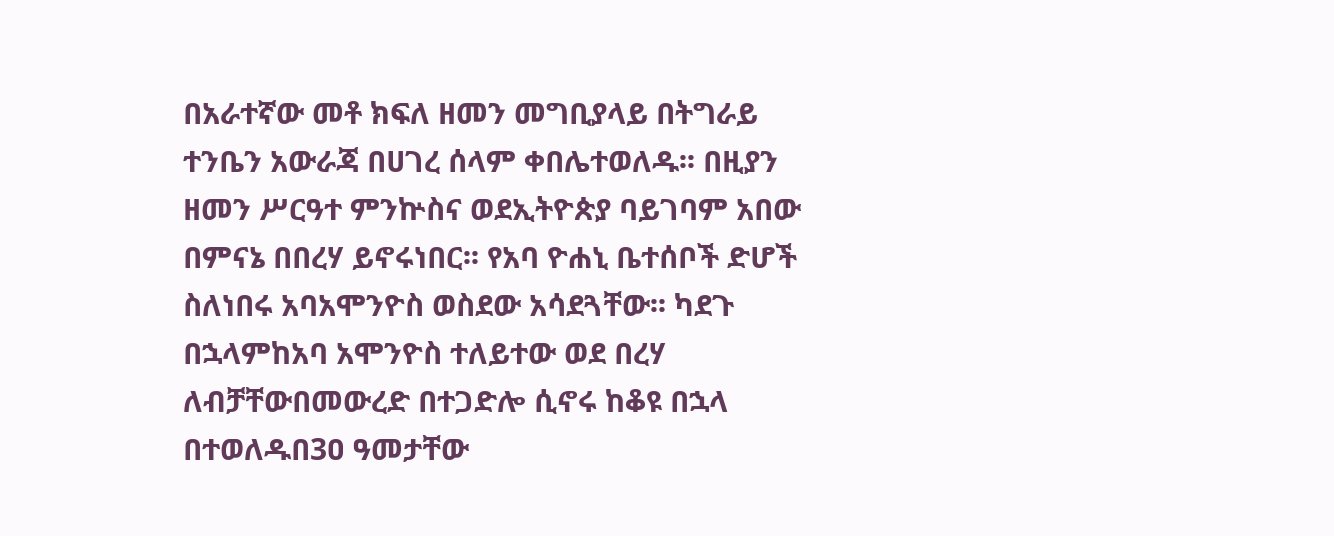በአራተኛው መቶ ክፍለ ዘመን መግቢያላይ በትግራይ ተንቤን አውራጃ በሀገረ ሰላም ቀበሌተወለዱ፡፡ በዚያን ዘመን ሥርዓተ ምንኵስና ወደኢትዮጵያ ባይገባም አበው በምናኔ በበረሃ ይኖሩነበር፡፡ የአባ ዮሐኒ ቤተሰቦች ድሆች ስለነበሩ አባአሞንዮስ ወስደው አሳደጓቸው፡፡ ካደጉ በኋላምከአባ አሞንዮስ ተለይተው ወደ በረሃ ለብቻቸውበመውረድ በተጋድሎ ሲኖሩ ከቆዩ በኋላ በተወለዱበ3ዐ ዓመታቸው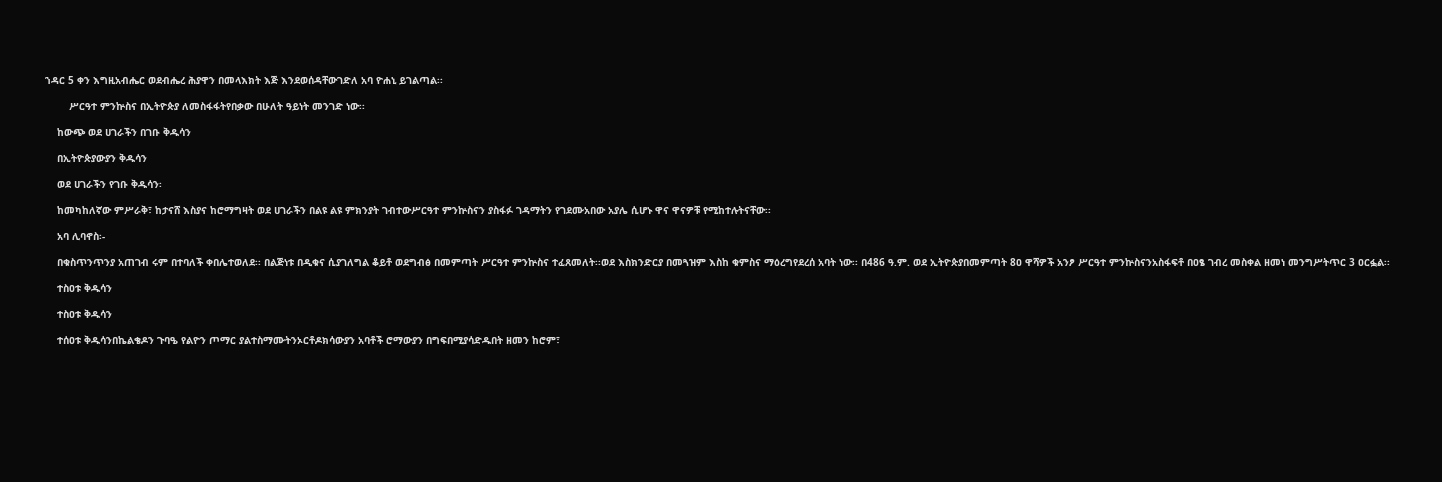ኀዳር 5 ቀን እግዚአብሔር ወደብሔረ ሕያዋን በመላእክት እጅ እንደወሰዳቸውገድለ አባ ዮሐኒ ይገልጣል፡፡

        ሥርዓተ ምንኵስና በኢትዮጵያ ለመስፋፋትየበቃው በሁለት ዓይነት መንገድ ነው፡፡

    ከውጭ ወደ ሀገራችን በገቡ ቅዱሳን

    በኢትዮጵያውያን ቅዱሳን

    ወደ ሀገራችን የገቡ ቅዱሳን፡

    ከመካከለኛው ምሥራቅ፣ ከታናሸ እስያና ከሮማግዛት ወደ ሀገራችን በልዩ ልዩ ምክንያት ገብተውሥርዓተ ምንኵስናን ያስፋፉ ገዳማትን የገደሙአበው አያሌ ሲሆኑ ዋና ዋናዎቹ የሚከተሉትናቸው፡፡

    አባ ሊባኖስ፡-

    በቁስጥንጥንያ አጠገብ ሩም በተባለች ቀበሌተወለደ፡፡ በልጅነቱ በዲቁና ሲያገለግል ቆይቶ ወደግብፅ በመምጣት ሥርዓተ ምንኵስና ተፈጸመለት፡፡ወደ እስክንድርያ በመጓዝም እስከ ቁምስና ማዕረግየደረሰ አባት ነው፡፡ በ486 ዓ.ም. ወደ ኢትዮጵያበመምጣት 8ዐ ዋሻዎች አንፆ ሥርዓተ ምንኵስናንአስፋፍቶ በዐፄ ገብረ መስቀል ዘመነ መንግሥትጥር 3 ዐርፏል፡፡

    ተስዐቱ ቅዱሳን

    ተስዐቱ ቅዱሳን

    ተሰዐቱ ቅዱሳንበኬልቄዶን ጉባዔ የልዮን ጦማር ያልተስማሙትንኦርቶዶክሳውያን አባቶች ሮማውያን በግፍበሚያሳድዱበት ዘመን ከሮም፣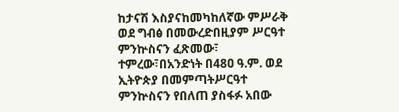ከታናሽ እስያናከመካከለኛው ምሥራቅ ወደ ግብፅ በመውረድበዚያም ሥርዓተ ምንኵስናን ፈጽመው፣ ተምረው፣በአንድነት በ48ዐ ዓ.ም. ወደ ኢትዮጵያ በመምጣትሥርዓተ ምንኵስናን የበለጠ ያስፋፉ አበው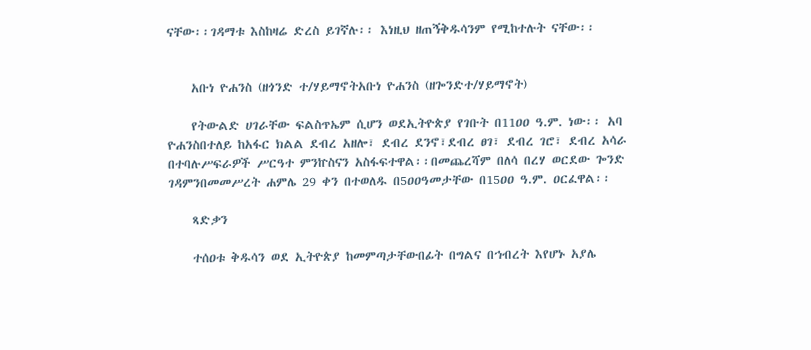ናቸው፡፡ገዳማቱ እስከዛሬ ድረስ ይገኛሉ፡፡ እነዚህ ዘጠኝቅዱሳንም የሚከተሉት ናቸው፡፡


    አቡነ ዮሐንስ (ዘጎንድ ተ/ሃይማኖትአቡነ ዮሐንስ (ዘጐንድተ/ሃይማኖት)

    የትውልድ ሀገራቸው ፍልስጥኤም ሲሆን ወደኢትዮጵያ የገቡት በ11ዐዐ ዓ.ም. ነው፡፡ አባ ዮሐንስበተለይ ከአፋር ክልል ደብረ አዘሎ፣ ደብረ ደንኖ፣ደብረ ፀገ፣ ደብረ ገሮ፣ ደብረ አሳራ በተባሉሥፍራዎች ሥርዓተ ምንኵስናን አስፋፍተዋል፡፡በመጨረሻም በለሳ በረሃ ወርደው ጐንድ ገዳምንበመመሥረት ሐምሌ 29 ቀን በተወለዱ በ5ዐዐዓመታቸው በ15ዐዐ ዓ.ም. ዐርፈዋል፡፡

    ጻድቃን

    ተሰዐቱ ቅዱሳን ወደ ኢትዮጵያ ከመምጣታቸውበፊት በግልና በኀብረት እየሆኑ አያሌ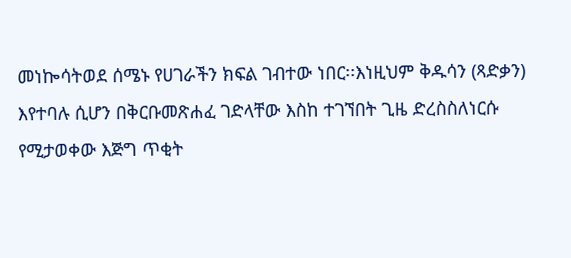መነኰሳትወደ ሰሜኑ የሀገራችን ክፍል ገብተው ነበር፡፡እነዚህም ቅዱሳን (ጻድቃን) እየተባሉ ሲሆን በቅርቡመጽሐፈ ገድላቸው እስከ ተገኘበት ጊዜ ድረስስለነርሱ የሚታወቀው እጅግ ጥቂት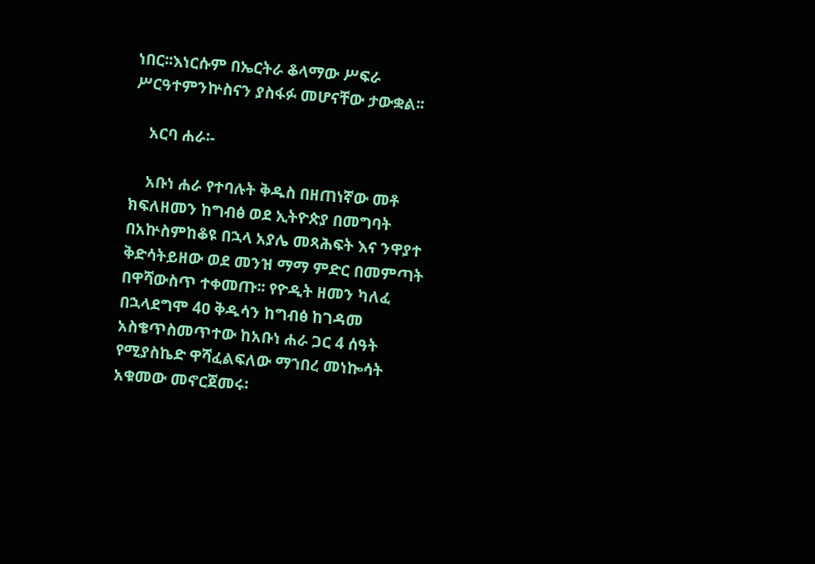ነበር፡፡እነርሱም በኤርትራ ቆላማው ሥፍራ ሥርዓተምንኵስናን ያስፋፉ መሆናቸው ታውቋል፡፡

    አርባ ሐራ፡-

    አቡነ ሐራ የተባሉት ቅዱስ በዘጠነኛው መቶ ክፍለዘመን ከግብፅ ወደ ኢትዮጵያ በመግባት በአኵስምከቆዩ በኋላ አያሌ መጻሕፍት እና ንዋያተ ቅድሳትይዘው ወደ መንዝ ማማ ምድር በመምጣት በዋሻውስጥ ተቀመጡ፡፡ የዮዲት ዘመን ካለፈ በኋላደግሞ 4ዐ ቅዱሳን ከግብፅ ከገዳመ አስቄጥስመጥተው ከአቡነ ሐራ ጋር 4 ሰዓት የሚያስኬድ ዋሻፈልፍለው ማኀበረ መነኰሳት አቁመው መኖርጀመሩ፡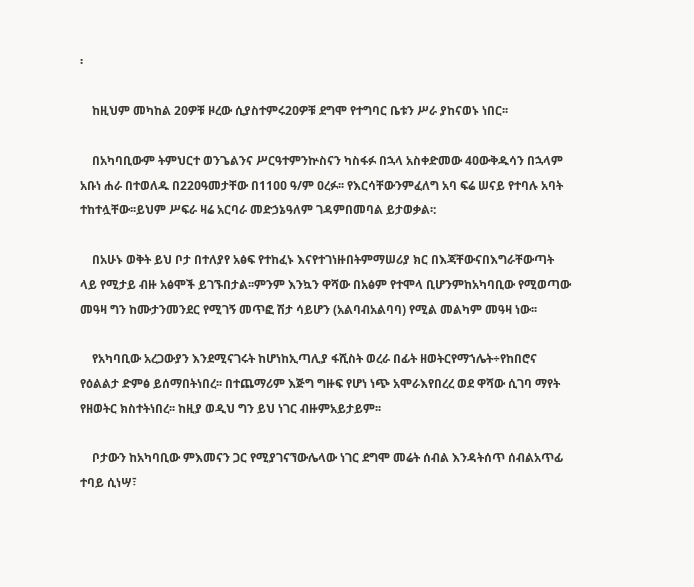፡

    ከዚህም መካከል 2ዐዎቹ ዞረው ሲያስተምሩ2ዐዎቹ ደግሞ የተግባር ቤቱን ሥራ ያከናወኑ ነበር፡፡

    በአካባቢውም ትምህርተ ወንጌልንና ሥርዓተምንኵስናን ካስፋፉ በኋላ አስቀድመው 4ዐውቅዱሳን በኋላም አቡነ ሐራ በተወለዱ በ22ዐዓመታቸው በ11ዐዐ ዓ/ም ዐረፉ፡፡ የእርሳቸውንምፈለግ አባ ፍሬ ሠናይ የተባሉ አባት ተከተሏቸው፡፡ይህም ሥፍራ ዛሬ አርባራ መድኃኔዓለም ገዳምበመባል ይታወቃል፡:

    በአሁኑ ወቅት ይህ ቦታ በተለያየ አፅፍ የተከፈኑ እናየተገነዙበትምማሠሪያ ክር በእጃቸውናበእግራቸውጣት ላይ የሚታይ ብዙ አፅሞች ይገኙበታል፡፡ምንም እንኳን ዋሻው በአፅም የተሞላ ቢሆንምከአካባቢው የሚወጣው መዓዛ ግን ከሙታንመንደር የሚገኝ መጥፎ ሽታ ሳይሆን (አልባብአልባባ) የሚል መልካም መዓዛ ነው፡፡

    የአካባቢው አረጋውያን እንደሚናገሩት ከሆነከኢጣሊያ ፋሺስት ወረራ በፊት ዘወትርየማኀሌት÷የከበሮና የዕልልታ ድምፅ ይሰማበትነበረ፡፡ በተጨማሪም እጅግ ግዙፍ የሆነ ነጭ አሞራእየበረረ ወደ ዋሻው ሲገባ ማየት የዘወትር ክስተትነበረ፡፡ ከዚያ ወዲህ ግን ይህ ነገር ብዙምአይታይም፡፡

    ቦታውን ከአካባቢው ምእመናን ጋር የሚያገናኘውሌላው ነገር ደግሞ መሬት ሰብል እንዳትሰጥ ሰብልአጥፊ ተባይ ሲነሣ፣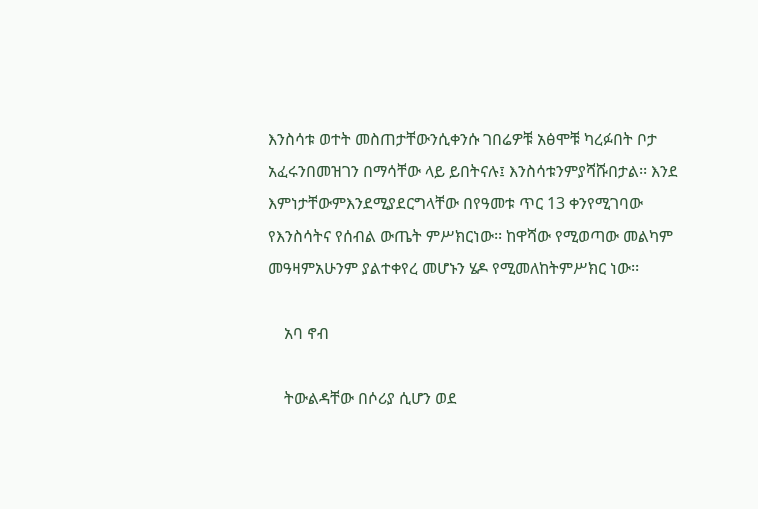እንስሳቱ ወተት መስጠታቸውንሲቀንሱ ገበሬዎቹ አፅሞቹ ካረፉበት ቦታ አፈሩንበመዝገን በማሳቸው ላይ ይበትናሉ፤ እንስሳቱንምያሻሹበታል፡፡ እንደ እምነታቸውምእንደሚያደርግላቸው በየዓመቱ ጥር 13 ቀንየሚገባው የእንስሳትና የሰብል ውጤት ምሥክርነው፡፡ ከዋሻው የሚወጣው መልካም መዓዛምአሁንም ያልተቀየረ መሆኑን ሄዶ የሚመለከትምሥክር ነው፡፡

    አባ ኖብ

    ትውልዳቸው በሶሪያ ሲሆን ወደ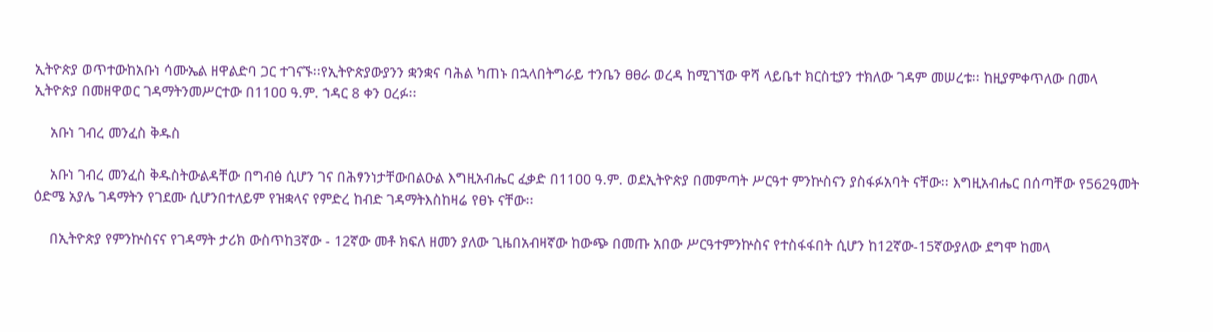ኢትዮጵያ ወጥተውከአቡነ ሳሙኤል ዘዋልድባ ጋር ተገናኙ፡፡የኢትዮጵያውያንን ቋንቋና ባሕል ካጠኑ በኋላበትግራይ ተንቤን ፀፀራ ወረዳ ከሚገኘው ዋሻ ላይቤተ ክርስቲያን ተክለው ገዳም መሠረቱ፡፡ ከዚያምቀጥለው በመላ ኢትዮጵያ በመዘዋወር ገዳማትንመሥርተው በ11ዐዐ ዓ.ም. ኀዳር 8 ቀን ዐረፉ፡፡

    አቡነ ገብረ መንፈስ ቅዱስ

    አቡነ ገብረ መንፈስ ቅዱስትውልዳቸው በግብፅ ሲሆን ገና በሕፃንነታቸውበልዑል እግዚአብሔር ፈቃድ በ11ዐዐ ዓ.ም. ወደኢትዮጵያ በመምጣት ሥርዓተ ምንኵስናን ያስፋፉአባት ናቸው፡፡ እግዚአብሔር በሰጣቸው የ562ዓመት ዕድሜ አያሌ ገዳማትን የገደሙ ሲሆንበተለይም የዝቋላና የምድረ ከብድ ገዳማትእስከዛሬ የፀኑ ናቸው፡፡

    በኢትዮጵያ የምንኵስናና የገዳማት ታሪክ ውስጥከ3ኛው - 12ኛው መቶ ክፍለ ዘመን ያለው ጊዜበአብዛኛው ከውጭ በመጡ አበው ሥርዓተምንኵስና የተስፋፋበት ሲሆን ከ12ኛው-15ኛውያለው ደግሞ ከመላ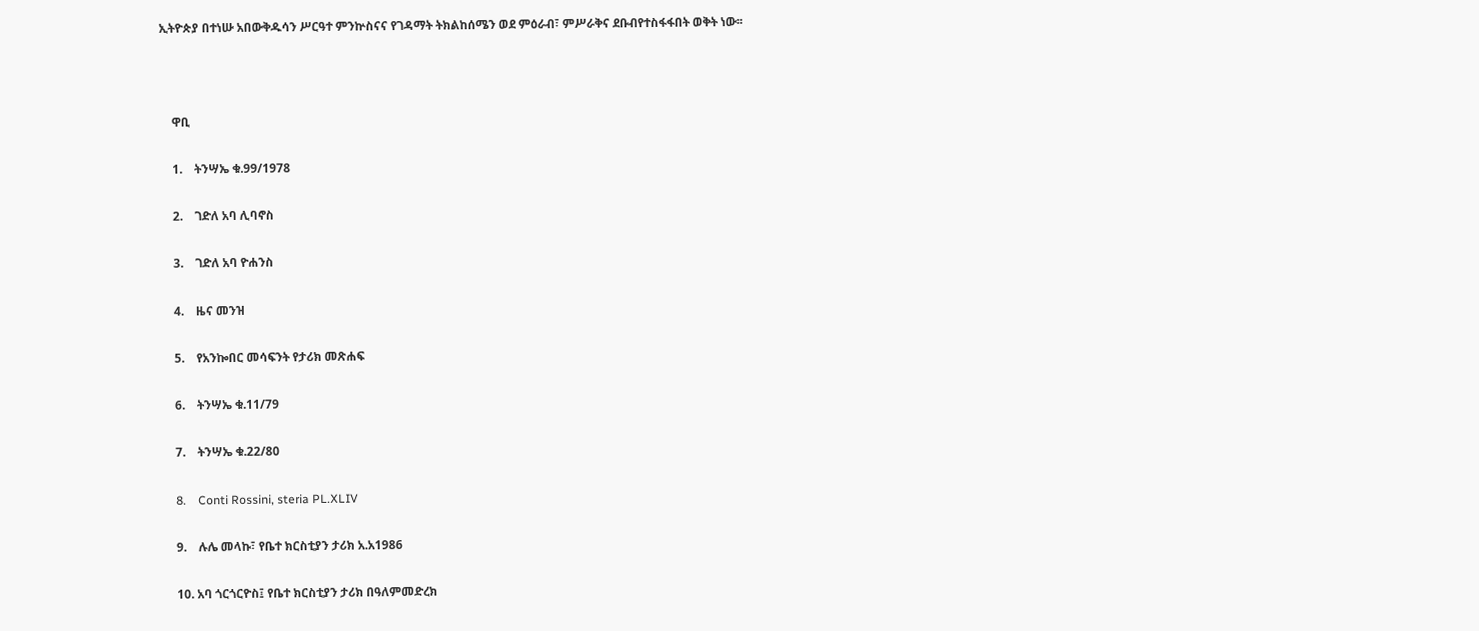ኢትዮጵያ በተነሡ አበውቅዱሳን ሥርዓተ ምንኵስናና የገዳማት ትክልከሰሜን ወደ ምዕራብ፣ ምሥራቅና ደቡብየተስፋፋበት ወቅት ነው፡፡



    ዋቢ

    1.    ትንሣኤ ቁ.99/1978

    2.    ገድለ አባ ሊባኖስ

    3.    ገድለ አባ ዮሐንስ

    4.    ዜና መንዝ

    5.    የአንኰበር መሳፍንት የታሪክ መጽሐፍ

    6.    ትንሣኤ ቁ.11/79

    7.    ትንሣኤ ቁ.22/80

    8.    Conti Rossini, steria PL.XLIV

    9.    ሉሌ መላኩ፣ የቤተ ክርስቲያን ታሪክ አ.አ1986

    10. አባ ጎርጎርዮስ፤ የቤተ ክርስቲያን ታሪክ በዓለምመድረክ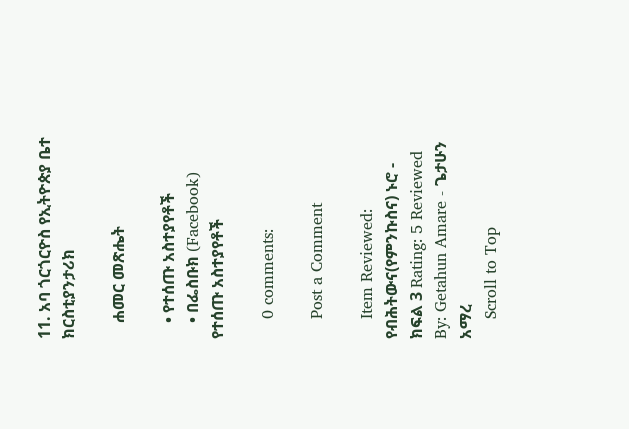11. አባ ጎርጎርዮስ የኢትዮጵያ ቤተ ክርስቲያንታሪክ

    ሐመር መጽሔት

    • የተሰጡ አስተያየቶች
    • በፌስቡክ (Facebook) የተሰጡ አስተያየቶች

    0 comments:

    Post a Comment

    Item Reviewed: የብሕትውና(የምንኩስና) ኑሮ - ክፍል 3 Rating: 5 Reviewed By: Getahun Amare - ጌታሁን አማረ
    Scroll to Top